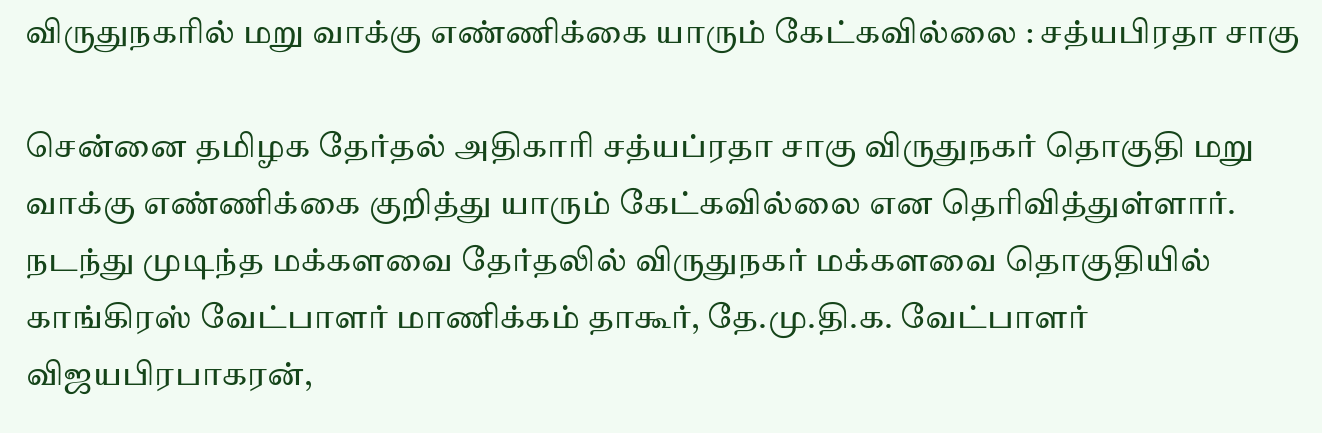விருதுநகரில் மறு வாக்கு எண்ணிக்கை யாரும் கேட்கவில்லை : சத்யபிரதா சாகு

சென்னை தமிழக தேர்தல் அதிகாரி சத்யப்ரதா சாகு விருதுநகர் தொகுதி மறு  வாக்கு எண்ணிக்கை குறித்து யாரும் கேட்கவில்லை என தெரிவித்துள்ளார். நடந்து முடிந்த மக்களவை தேர்தலில் விருதுநகர் மக்களவை தொகுதியில் காங்கிரஸ் வேட்பாளர் மாணிக்கம் தாகூர், தே.மு.தி.க. வேட்பாளர் விஜயபிரபாகரன்,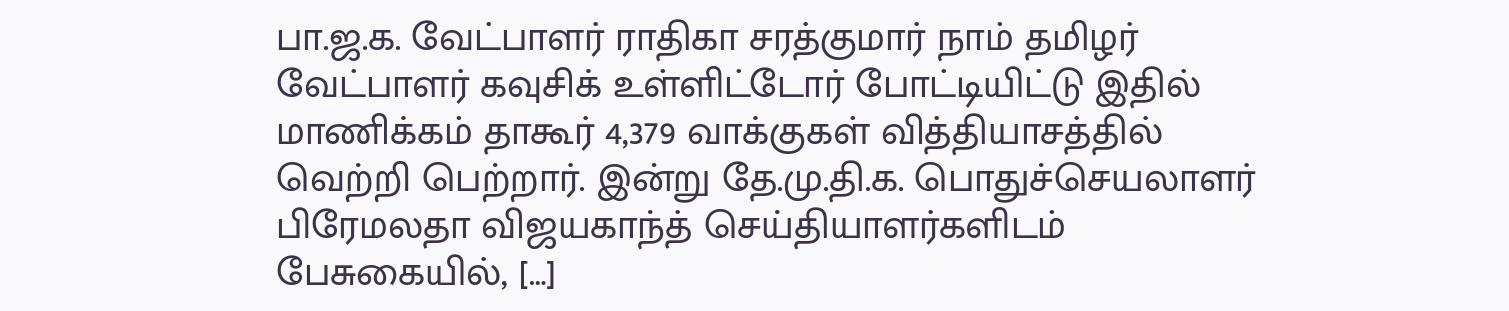பா.ஜ.க. வேட்பாளர் ராதிகா சரத்குமார் நாம் தமிழர் வேட்பாளர் கவுசிக் உள்ளிட்டோர் போட்டியிட்டு இதில் மாணிக்கம் தாகூர் 4,379 வாக்குகள் வித்தியாசத்தில் வெற்றி பெற்றார். இன்று தே.மு.தி.க. பொதுச்செயலாளர் பிரேமலதா விஜயகாந்த் செய்தியாளர்களிடம் பேசுகையில், […]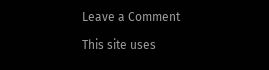Leave a Comment

This site uses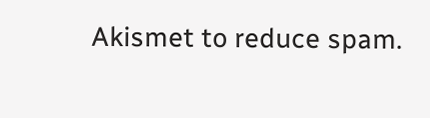Akismet to reduce spam.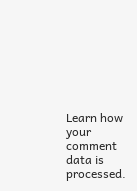Learn how your comment data is processed.